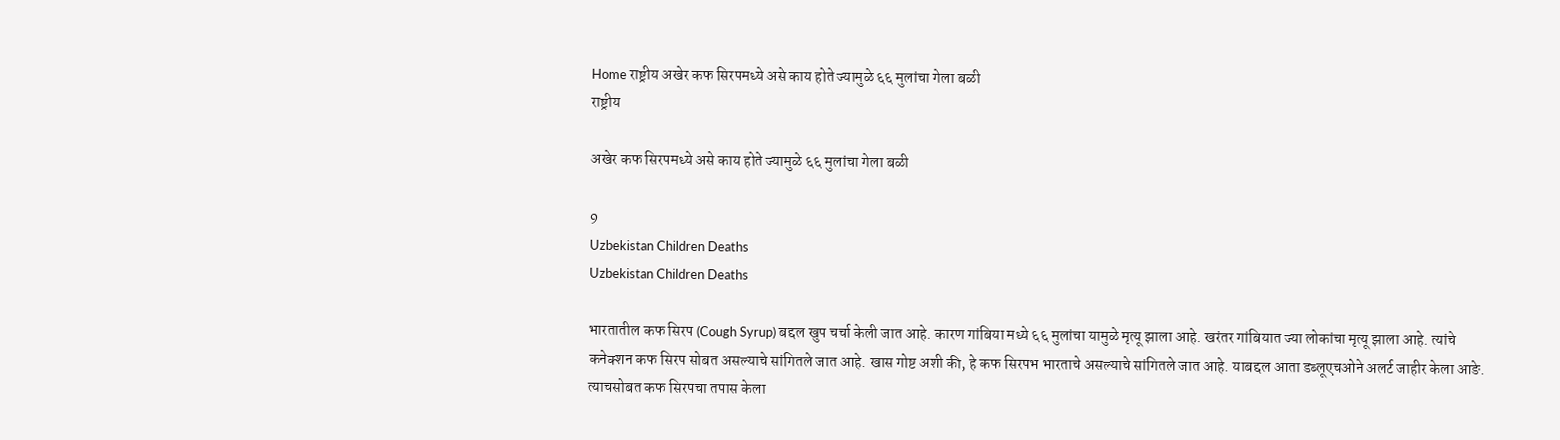Home राष्ट्रीय अखेर कफ सिरपमध्ये असे काय होते ज्यामुळे ६६ मुलांचा गेला बळी
राष्ट्रीय

अखेर कफ सिरपमध्ये असे काय होते ज्यामुळे ६६ मुलांचा गेला बळी

9
Uzbekistan Children Deaths
Uzbekistan Children Deaths

भारतातील कफ सिरप (Cough Syrup) बद्दल खुप चर्चा केली जात आहे. कारण गांबिया मध्ये ६६ मुलांचा यामुळे मृत्यू झाला आहे. खरंतर गांबियात ज्या लोकांचा मृत्यू झाला आहे. त्यांचे कनेक्शन कफ सिरप सोबत असल्याचे सांगितले जात आहे. खास गोष्ट अशी की, हे कफ सिरपभ भारताचे असल्याचे सांगितले जात आहे. याबद्दल आता डब्लूएचओने अलर्ट जाहीर केला आङे. त्याचसोबत कफ सिरपचा तपास केला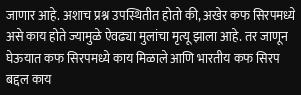जाणार आहे. अशाच प्रश्न उपस्थितीत होतो की, अखेर कफ सिरपमध्ये असे काय होते ज्यामुळे ऐवढ्या मुलांचा मृत्यू झाला आहे. तर जाणून घेऊयात कफ सिरपमध्ये काय मिळाले आणि भारतीय कफ सिरप बद्दल काय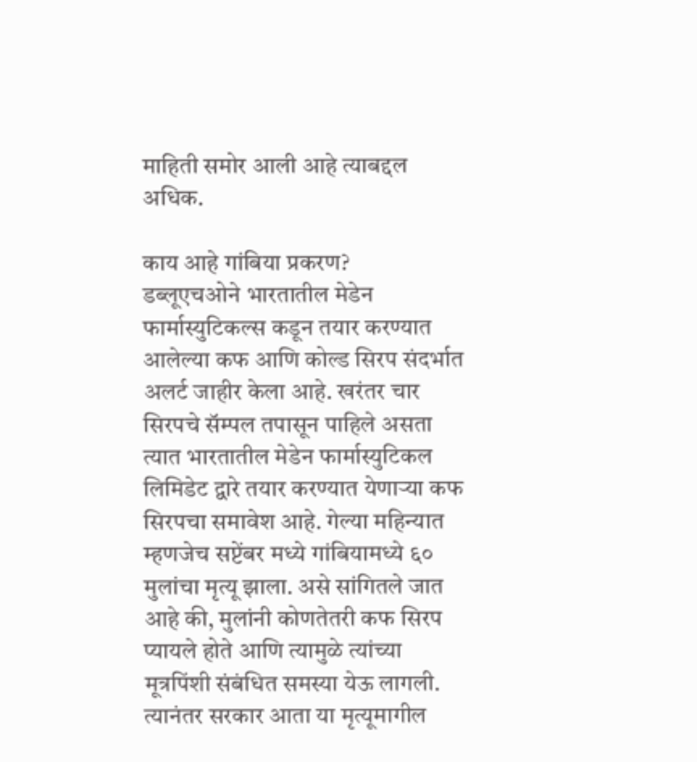माहिती समोर आली आहे त्याबद्दल अधिक.

काय आहे गांबिया प्रकरण?
डब्लूएचओने भारतातील मेडेन फार्मास्युटिकल्स कडून तयार करण्यात आलेल्या कफ आणि कोल्ड सिरप संदर्भात अलर्ट जाहीर केला आहे. खरंतर चार सिरपचे सॅम्पल तपासून पाहिले असता त्यात भारतातील मेडेन फार्मास्युटिकल लिमिडेट द्वारे तयार करण्यात येणाऱ्या कफ सिरपचा समावेश आहे. गेल्या महिन्यात म्हणजेच सप्टेंबर मध्ये गांबियामध्ये ६० मुलांचा मृत्यू झाला. असे सांगितले जात आहे की, मुलांनी कोणतेतरी कफ सिरप प्यायले होते आणि त्यामुळे त्यांच्या मूत्रपिंशी संबंधित समस्या येऊ लागली. त्यानंतर सरकार आता या मृत्यूमागील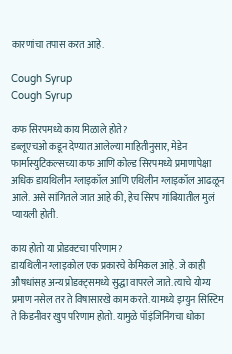कारणांचा तपास करत आहे.

Cough Syrup
Cough Syrup

कफ सिरपमध्ये काय मिळाले होते?
डब्लूएचओ कडून देण्यात आलेल्या माहितीनुसार, मेडेन फार्मास्युटिकल्सच्या कफ आणि कोल्ड सिरपमध्ये प्रमाणापेक्षा अधिक डायथिलीन ग्लाइकॉल आणि एथिलीन ग्लाइकॉल आढळून आले. असे सांगितले जात आहे की, हेच सिरप गांबियातील मुलं प्यायली होती.

काय होतो या प्रोडक्टचा परिणाम?
डायथिलीन ग्लाइकोल एक प्रकारचे केमिकल आहे. जे काही औषधांसह अन्य प्रोडक्ट्समध्ये सुद्धा वापरले जाते. त्याचे योग्य प्रमाण नसेल तर ते विषासारखे काम करते. यामध्ये इम्युन सिस्टिम ते किडनीवर खुप परिणाम होतो. यामुळे पॉइंजिनिंगचा धोका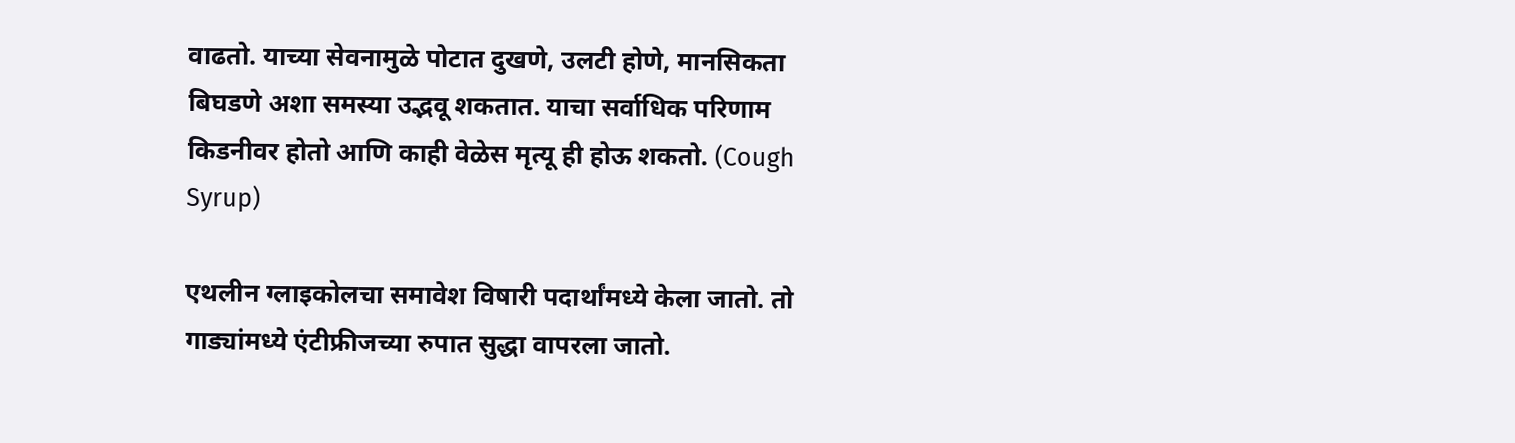वाढतो. याच्या सेवनामुळे पोटात दुखणे, उलटी होणे, मानसिकता बिघडणे अशा समस्या उद्भवू शकतात. याचा सर्वाधिक परिणाम किडनीवर होतो आणि काही वेळेस मृत्यू ही होऊ शकतो. (Cough Syrup)

एथलीन ग्लाइकोलचा समावेश विषारी पदार्थांमध्ये केला जातो. तो गाड्यांमध्ये एंटीफ्रीजच्या रुपात सुद्धा वापरला जातो.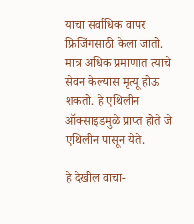याचा सर्वाधिक वापर फ्रिजिंगसाठी केला जातो. मात्र अधिक प्रमाणात त्याचे सेवन केल्यास मृत्यू होऊ शकतो. हे एथिलीन ऑक्साइडमुळे प्राप्त होते जे एथिलीन पासून येते.

हे देखील वाचा-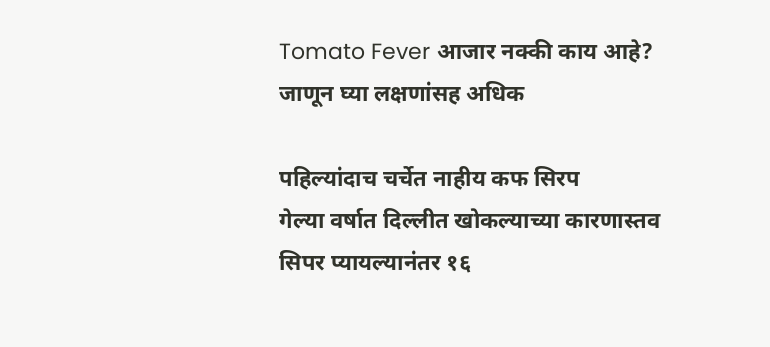Tomato Fever आजार नक्की काय आहे? जाणून घ्या लक्षणांसह अधिक

पहिल्यांदाच चर्चेत नाहीय कफ सिरप
गेल्या वर्षात दिल्लीत खोकल्याच्या कारणास्तव सिपर प्यायल्यानंतर १६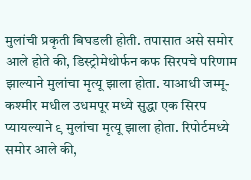मुलांची प्रकृती बिघडली होती. तपासात असे समोर आले होते की, डिस्ट्रोमेथोर्फन कफ सिरपचे परिणाम झाल्याने मुलांचा मृत्यू झाला होता. याआधी जम्मू-कश्मीर मधील उधमपूर मध्ये सुद्धा एक सिरप प्यायल्याने ९ मुलांचा मृत्यू झाला होता. रिपोर्टमध्ये समोर आले की,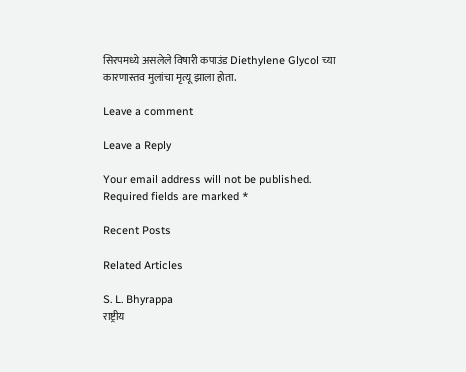सिरपमध्ये असलेले विषारी कपाउंड Diethylene Glycol च्या कारणास्तव मुलांचा मृत्यू झाला होता.

Leave a comment

Leave a Reply

Your email address will not be published. Required fields are marked *

Recent Posts

Related Articles

S. L. Bhyrappa
राष्ट्रीय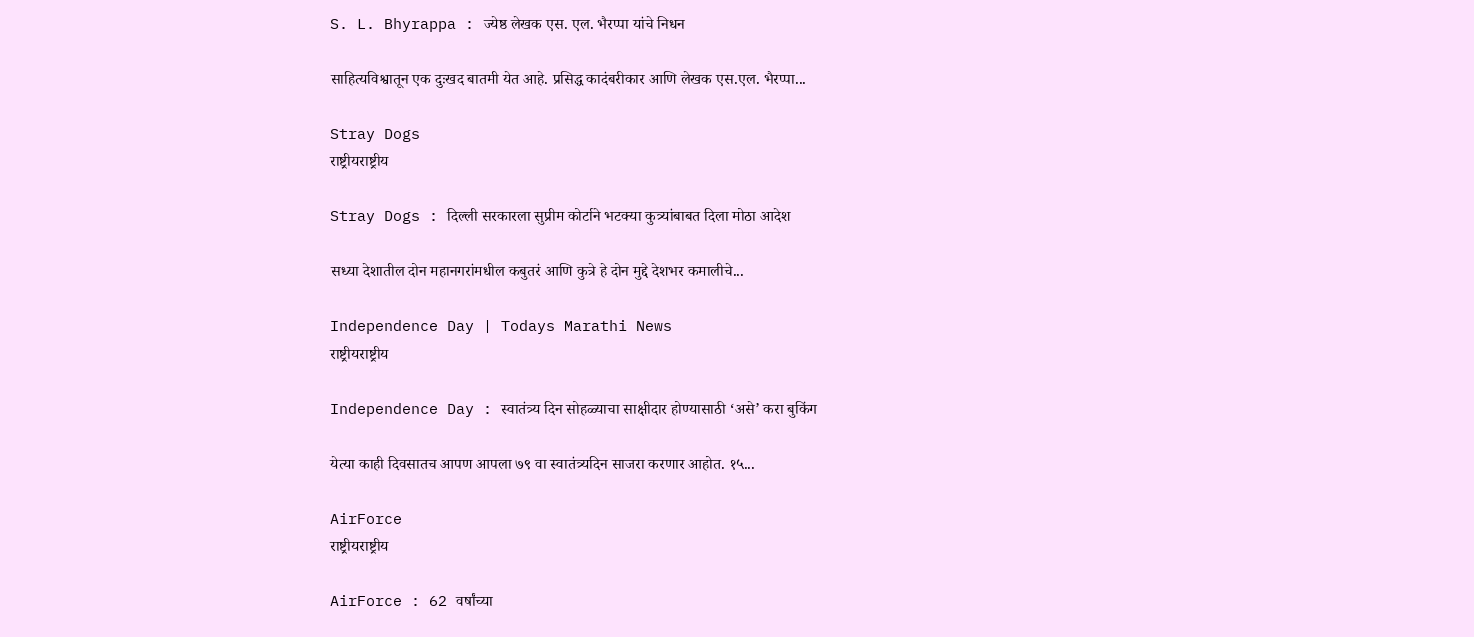S. L. Bhyrappa : ज्येष्ठ लेखक एस. एल. भैरप्पा यांचे निधन

साहित्यविश्वातून एक दुःखद बातमी येत आहे. प्रसिद्ध कादंबरीकार आणि लेखक एस.एल. भैरप्पा...

Stray Dogs
राष्ट्रीयराष्ट्रीय

Stray Dogs : दिल्ली सरकारला सुप्रीम कोर्टाने भटक्या कुत्र्यांबाबत दिला मोठा आदेश

सध्या देशातील दोन महानगरांमधील कबुतरं आणि कुत्रे हे दोन मुद्दे देशभर कमालीचे...

Independence Day | Todays Marathi News
राष्ट्रीयराष्ट्रीय

Independence Day : स्वातंत्र्य दिन सोहळ्याचा साक्षीदार होण्यासाठी ‘असे’ करा बुकिंग

येत्या काही दिवसातच आपण आपला ७९ वा स्वातंत्र्यदिन साजरा करणार आहोत. १५...

AirForce
राष्ट्रीयराष्ट्रीय

AirForce : 62 वर्षांच्या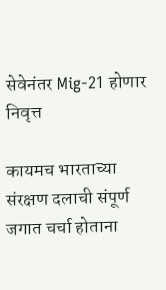सेवेनंतर Mig-21 होणार निवृत्त

कायमच भारताच्या संरक्षण दलाची संपूर्ण जगात चर्चा होताना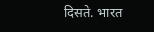दिसते. भारत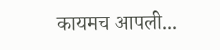कायमच आपली...